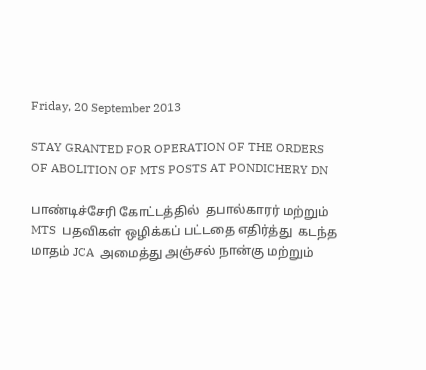Friday, 20 September 2013

STAY GRANTED FOR OPERATION OF THE ORDERS OF ABOLITION OF MTS POSTS AT PONDICHERY DN

பாண்டிச்சேரி கோட்டத்தில்  தபால்காரர் மற்றும் MTS  பதவிகள் ஒழிக்கப் பட்டதை எதிர்த்து  கடந்த மாதம் JCA  அமைத்து அஞ்சல் நான்கு மற்றும்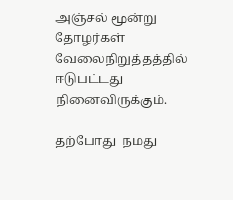அஞ்சல் மூன்று தோழர்கள்  வேலைநிறுத்தத்தில் ஈடுபட்டது நினைவிருக்கும்.

தற்போது  நமது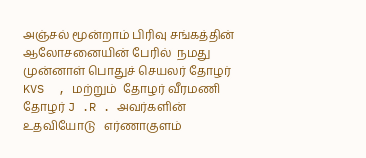அஞ்சல் மூன்றாம் பிரிவு சங்கத்தின் ஆலோசனையின் பேரில்  நமது முன்னாள் பொதுச் செயலர் தோழர் KVS  , மற்றும்  தோழர் வீரமணி தோழர் J .R . அவர்களின் உதவியோடு   எர்ணாகுளம்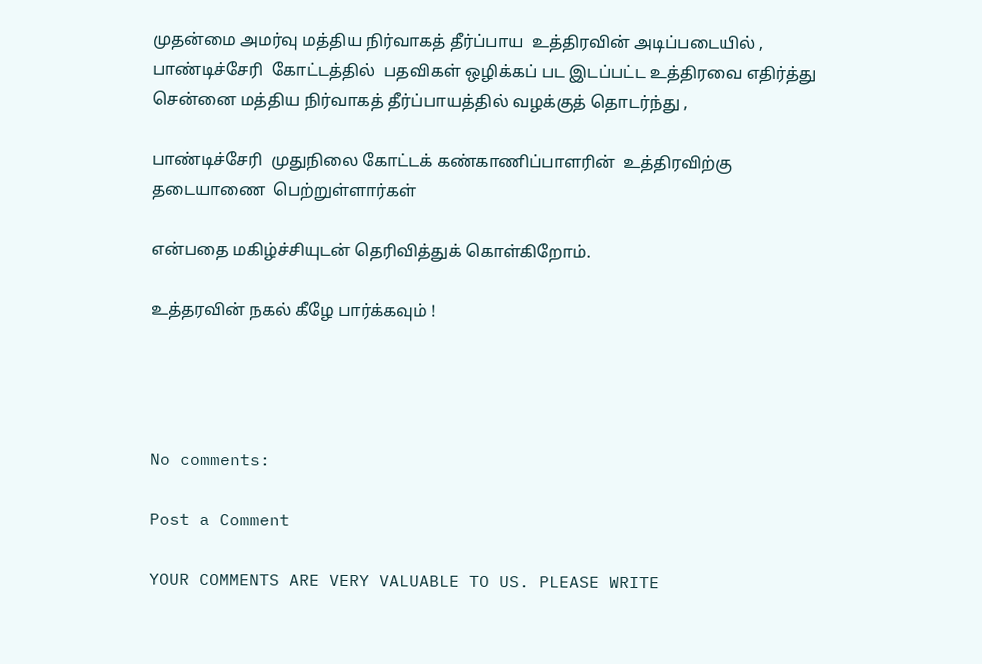முதன்மை அமர்வு மத்திய நிர்வாகத் தீர்ப்பாய  உத்திரவின் அடிப்படையில் , பாண்டிச்சேரி  கோட்டத்தில்  பதவிகள் ஒழிக்கப் பட இடப்பட்ட உத்திரவை எதிர்த்து  சென்னை மத்திய நிர்வாகத் தீர்ப்பாயத்தில் வழக்குத் தொடர்ந்து ,

பாண்டிச்சேரி  முதுநிலை கோட்டக் கண்காணிப்பாளரின்  உத்திரவிற்கு  தடையாணை  பெற்றுள்ளார்கள்

என்பதை மகிழ்ச்சியுடன் தெரிவித்துக் கொள்கிறோம்.

உத்தரவின் நகல் கீழே பார்க்கவும் !




No comments:

Post a Comment

YOUR COMMENTS ARE VERY VALUABLE TO US. PLEASE WRITE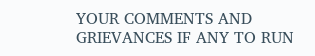YOUR COMMENTS AND GRIEVANCES IF ANY TO RUN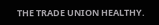THE TRADE UNION HEALTHY.